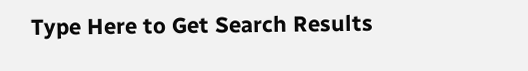Type Here to Get Search Results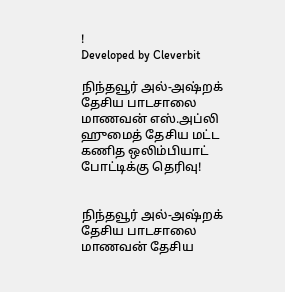!
Developed by Cleverbit

நிந்தவூர் அல்-அஷ்றக் தேசிய பாடசாலை மாணவன் எஸ்.அப்லி ஹுமைத் தேசிய மட்ட கணித ஒலிம்பியாட் போட்டிக்கு தெரிவு!


நிந்தவூர் அல்-அஷ்றக் தேசிய பாடசாலை மாணவன் தேசிய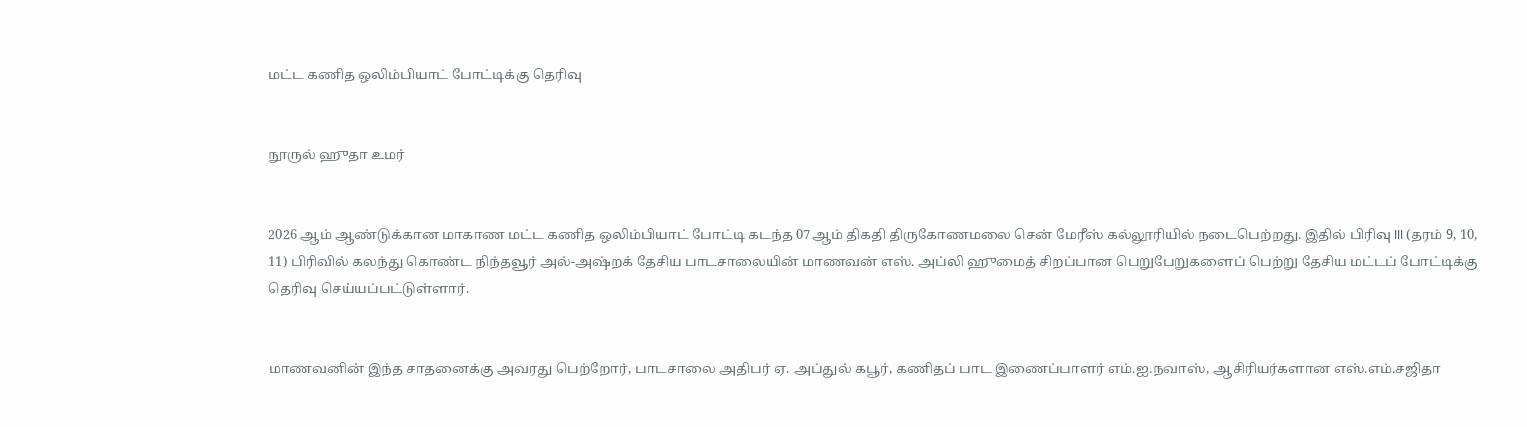மட்ட கணித ஒலிம்பியாட் போட்டிக்கு தெரிவு


நூருல் ஹுதா உமர்


2026 ஆம் ஆண்டுக்கான மாகாண மட்ட கணித ஒலிம்பியாட் போட்டி கடந்த 07ஆம் திகதி திருகோணமலை சென் மேரீஸ் கல்லூரியில் நடைபெற்றது. இதில் பிரிவு III (தரம் 9, 10, 11) பிரிவில் கலந்து கொண்ட நிந்தவூர் அல்-அஷ்றக் தேசிய பாடசாலையின் மாணவன் எஸ். அப்லி ஹுமைத் சிறப்பான பெறுபேறுகளைப் பெற்று தேசிய மட்டப் போட்டிக்கு தெரிவு செய்யப்பட்டுள்ளார்.


மாணவனின் இந்த சாதனைக்கு அவரது பெற்றோர், பாடசாலை அதிபர் ஏ. அப்துல் கபூர், கணிதப் பாட இணைப்பாளர் எம்.ஐ.நவாஸ், ஆசிரியர்களான எஸ்.எம்.சஜிதா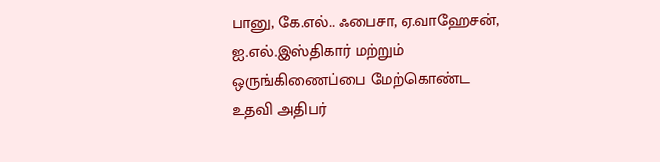பானு, கே.எல்.. ஃபைசா, ஏ.வாஹேசன், ஐ.எல்.இஸ்திகார் மற்றும் ஒருங்கிணைப்பை மேற்கொண்ட உதவி அதிபர்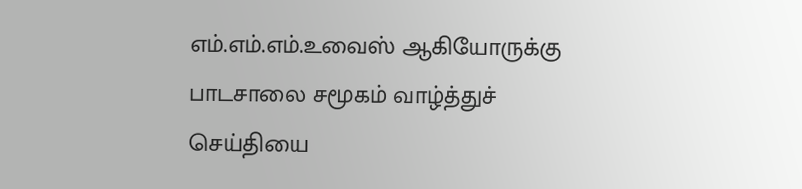எம்.எம்.எம்.உவைஸ் ஆகியோருக்கு பாடசாலை சமூகம் வாழ்த்துச் செய்தியை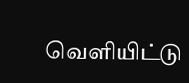வெளியிட்டு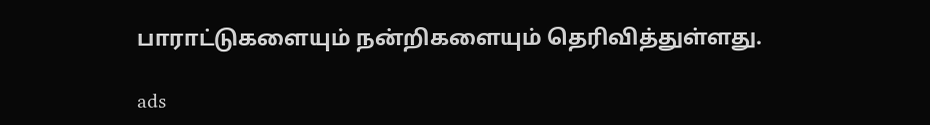பாராட்டுகளையும் நன்றிகளையும் தெரிவித்துள்ளது.

ads